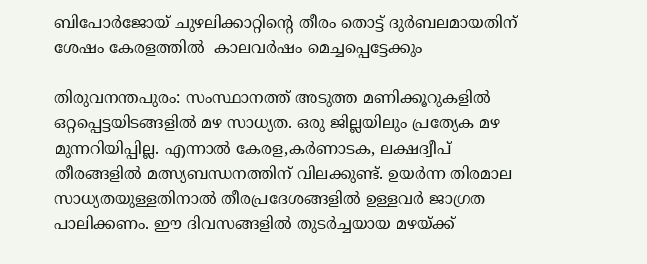ബിപോർജോയ് ചുഴലിക്കാറ്റിന്റെ തീരം തൊട്ട് ദുർബലമായതിന് ശേഷം കേരളത്തിൽ  കാലവർഷം മെച്ചപ്പെട്ടേക്കും

തിരുവനന്തപുരം: സംസ്ഥാനത്ത് അടുത്ത മണിക്കൂറുകളിൽ ഒറ്റപ്പെട്ടയിടങ്ങളിൽ മഴ സാധ്യത. ഒരു ജില്ലയിലും പ്രത്യേക മഴ മുന്നറിയിപ്പില്ല. എന്നാൽ കേരള,കർണാടക, ലക്ഷദ്വീപ് തീരങ്ങളിൽ മത്സ്യബന്ധനത്തിന് വിലക്കുണ്ട്. ഉയർന്ന തിരമാല സാധ്യതയുള്ളതിനാൽ തീരപ്രദേശങ്ങളിൽ ഉള്ളവ‍ർ ജാഗ്രത പാലിക്കണം. ഈ ദിവസങ്ങളിൽ തുടർച്ചയായ മഴയ്ക്ക്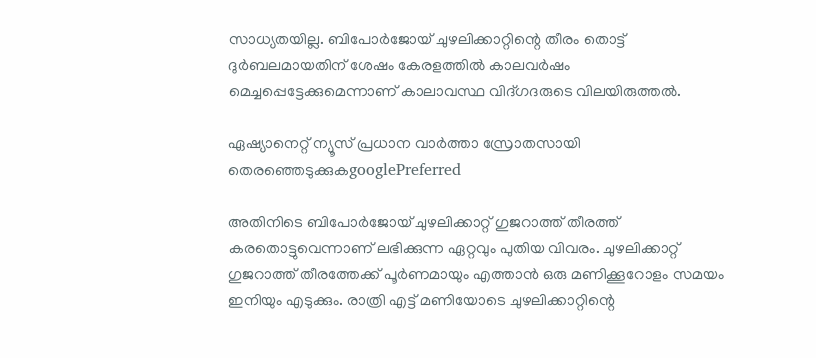സാധ്യതയില്ല. ബിപോർജോയ് ചുഴലിക്കാറ്റിന്റെ തീരം തൊട്ട് ദുർബലമായതിന് ശേഷം കേരളത്തിൽ കാലവർഷം മെച്ചപ്പെട്ടേക്കുമെന്നാണ് കാലാവസ്ഥ വിദ്ഗദരുടെ വിലയിരുത്തൽ.

ഏഷ്യാനെറ്റ് ന്യൂസ് പ്രധാന വാർത്താ സ്രോതസായി തെരഞ്ഞെടുക്കുകgooglePreferred

അതിനിടെ ബിപോർജോയ് ചുഴലിക്കാറ്റ് ഗുജറാത്ത് തീരത്ത് കരതൊട്ടുവെന്നാണ് ലഭിക്കുന്ന ഏറ്റവും പുതിയ വിവരം. ചുഴലിക്കാറ്റ് ഗുജറാത്ത് തീരത്തേക്ക് പൂര്‍ണമായും എത്താൻ ഒരു മണിക്കൂറോളം സമയം ഇനിയും എടുക്കും. രാത്രി എട്ട് മണിയോടെ ചുഴലിക്കാറ്റിന്റെ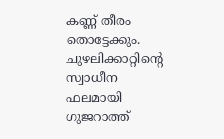കണ്ണ് തീരം തൊട്ടേക്കും. ചുഴലിക്കാറ്റിന്റെ സ്വാധീന ഫലമായി ഗുജറാത്ത്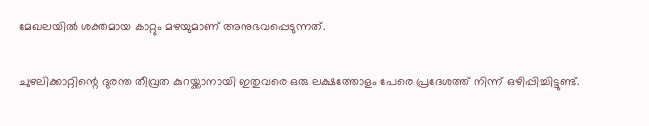മേഖലയിൽ ശക്തമായ കാറ്റും മഴയുമാണ് അനുഭവപ്പെടുന്നത്.

ചുഴലിക്കാറ്റിന്റെ ദുരന്ത തീവ്രത കുറയ്ക്കാനായി ഇതുവരെ ഒരു ലക്ഷത്തോളം പേരെ പ്രദേശത്ത് നിന്ന് ഒഴിപ്പിച്ചിട്ടുണ്ട്.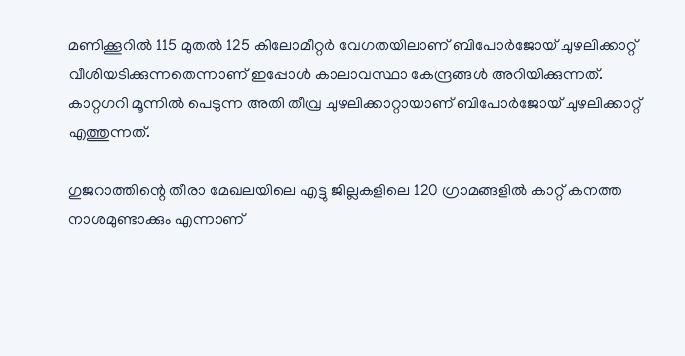മണിക്കൂറിൽ 115 മുതൽ 125 കിലോമീറ്റർ വേഗതയിലാണ് ബിപോർജോയ് ചുഴലിക്കാറ്റ് വീശിയടിക്കുന്നതെന്നാണ് ഇപ്പോൾ കാലാവസ്ഥാ കേന്ദ്രങ്ങൾ അറിയിക്കുന്നത്. കാറ്റഗറി മൂന്നിൽ പെടുന്ന അതി തീവ്ര ചുഴലിക്കാറ്റായാണ് ബിപോർജോയ് ചുഴലിക്കാറ്റ് എത്തുന്നത്.

ഗുജറാത്തിന്റെ തീരാ മേഖലയിലെ എട്ടു ജില്ലകളിലെ 120 ഗ്രാമങ്ങളിൽ കാറ്റ് കനത്ത നാശമുണ്ടാക്കും എന്നാണ്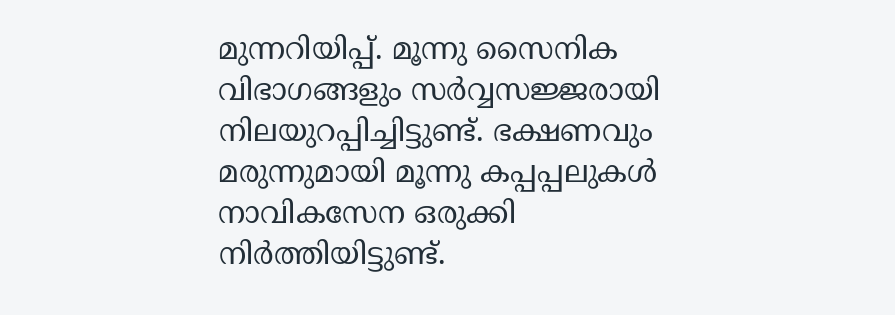മുന്നറിയിപ്പ്. മൂന്നു സൈനിക വിഭാഗങ്ങളും സർവ്വസജ്ജരായി നിലയുറപ്പിച്ചിട്ടുണ്ട്. ഭക്ഷണവും മരുന്നുമായി മൂന്നു കപ്പപ്പലുകൾ നാവികസേന ഒരുക്കി നിർത്തിയിട്ടുണ്ട്.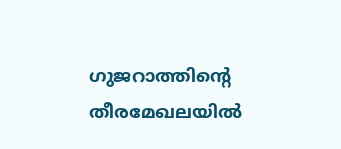ഗുജറാത്തിന്റെ തീരമേഖലയിൽ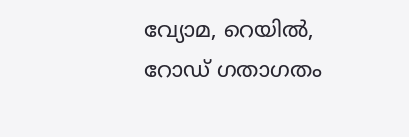വ്യോമ, റെയിൽ, റോഡ് ഗതാഗതം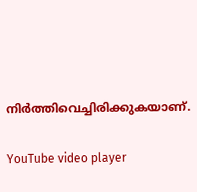നിർത്തിവെച്ചിരിക്കുകയാണ്.

YouTube video player